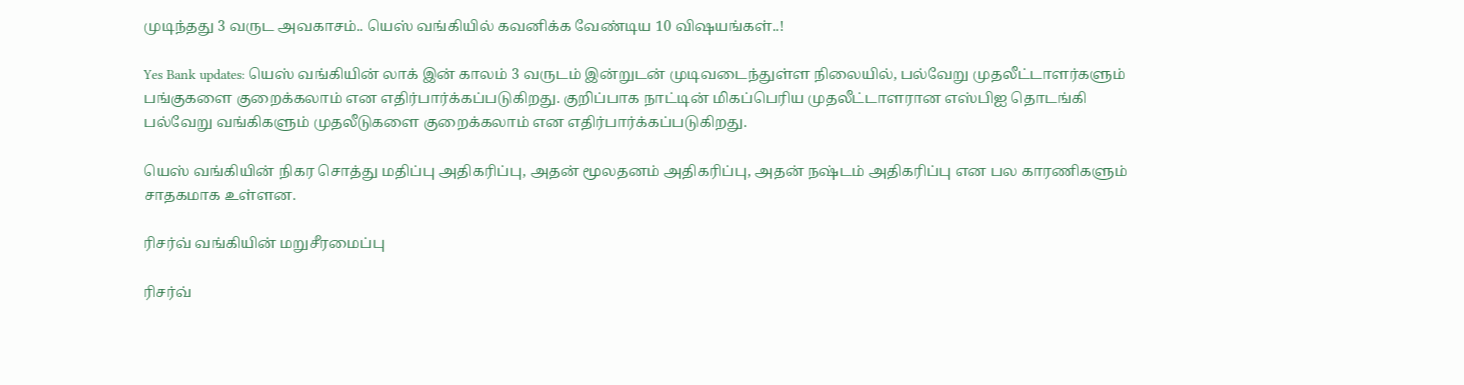முடிந்தது 3 வருட அவகாசம்.. யெஸ் வங்கியில் கவனிக்க வேண்டிய 10 விஷயங்கள்..!

Yes Bank updates: யெஸ் வங்கியின் லாக் இன் காலம் 3 வருடம் இன்றுடன் முடிவடைந்துள்ள நிலையில், பல்வேறு முதலீட்டாளர்களும் பங்குகளை குறைக்கலாம் என எதிர்பார்க்கப்படுகிறது. குறிப்பாக நாட்டின் மிகப்பெரிய முதலீட்டாளரான எஸ்பிஐ தொடங்கி பல்வேறு வங்கிகளும் முதலீடுகளை குறைக்கலாம் என எதிர்பார்க்கப்படுகிறது.

யெஸ் வங்கியின் நிகர சொத்து மதிப்பு அதிகரிப்பு, அதன் மூலதனம் அதிகரிப்பு, அதன் நஷ்டம் அதிகரிப்பு என பல காரணிகளும் சாதகமாக உள்ளன.

ரிசர்வ் வங்கியின் மறுசீரமைப்பு

ரிசர்வ்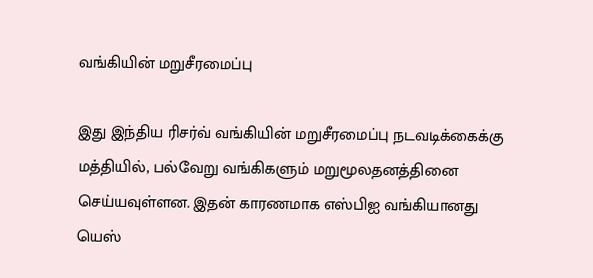வங்கியின் மறுசீரமைப்பு

இது இந்திய ரிசர்வ் வங்கியின் மறுசீரமைப்பு நடவடிக்கைக்கு மத்தியில், பல்வேறு வங்கிகளும் மறுமூலதனத்தினை செய்யவுள்ளன. இதன் காரணமாக எஸ்பிஐ வங்கியானது யெஸ்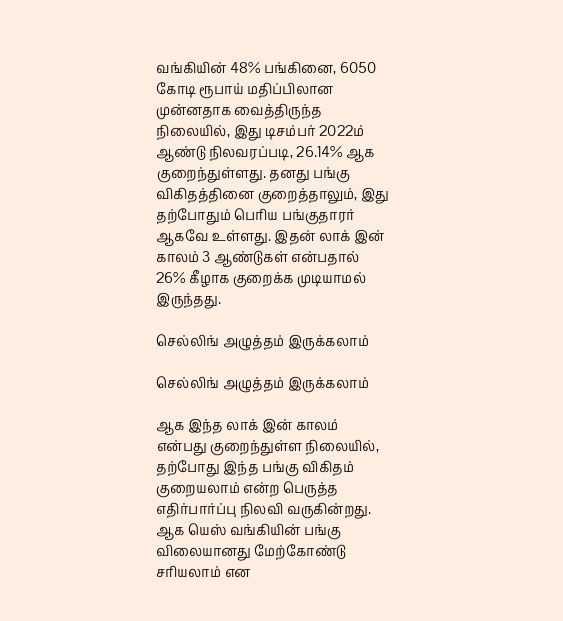வங்கியின் 48% பங்கினை, 6050 கோடி ரூபாய் மதிப்பிலான முன்னதாக வைத்திருந்த நிலையில், இது டிசம்பர் 2022ம் ஆண்டு நிலவரப்படி, 26.14% ஆக குறைந்துள்ளது. தனது பங்கு விகிதத்தினை குறைத்தாலும், இது தற்போதும் பெரிய பங்குதாரர் ஆகவே உள்ளது. இதன் லாக் இன் காலம் 3 ஆண்டுகள் என்பதால் 26% கீழாக குறைக்க முடியாமல் இருந்தது.

செல்லிங் அழுத்தம் இருக்கலாம்

செல்லிங் அழுத்தம் இருக்கலாம்

ஆக இந்த லாக் இன் காலம் என்பது குறைந்துள்ள நிலையில், தற்போது இந்த பங்கு விகிதம் குறையலாம் என்ற பெருத்த எதிர்பார்ப்பு நிலவி வருகின்றது. ஆக யெஸ் வங்கியின் பங்கு விலையானது மேற்கோண்டு சரியலாம் என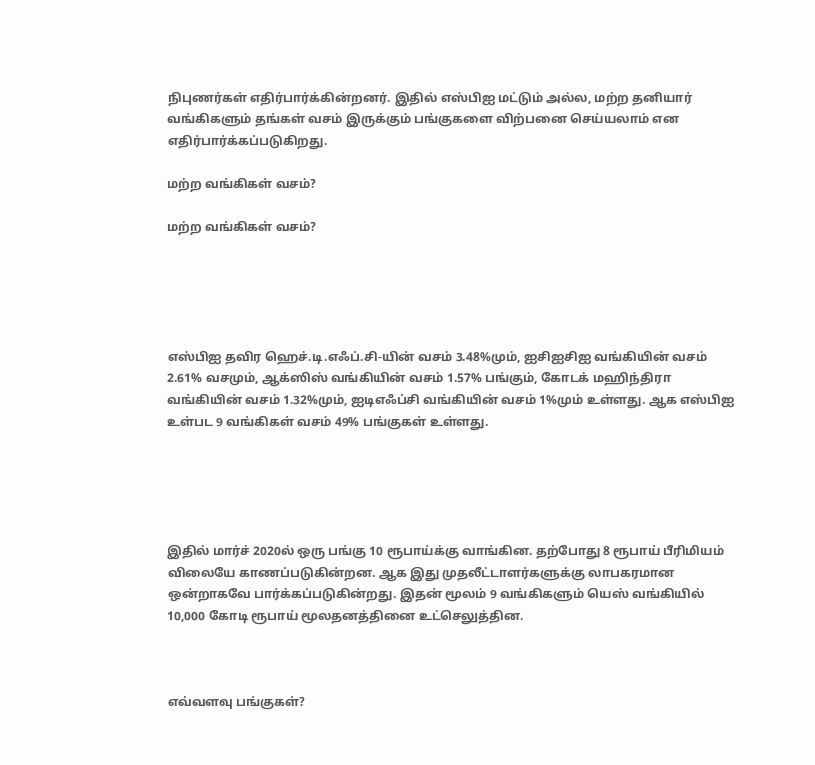நிபுணர்கள் எதிர்பார்க்கின்றனர். இதில் எஸ்பிஐ மட்டும் அல்ல, மற்ற தனியார் வங்கிகளும் தங்கள் வசம் இருக்கும் பங்குகளை விற்பனை செய்யலாம் என எதிர்பார்க்கப்படுகிறது.

மற்ற வங்கிகள் வசம்?

மற்ற வங்கிகள் வசம்?





எஸ்பிஐ தவிர ஹெச்.டி.எஃப்.சி-யின் வசம் 3.48%மும், ஐசிஐசிஐ வங்கியின் வசம் 2.61% வசமும், ஆக்ஸிஸ் வங்கியின் வசம் 1.57% பங்கும், கோடக் மஹிந்திரா வங்கியின் வசம் 1.32%மும், ஐடிஎஃப்சி வங்கியின் வசம் 1%மும் உள்ளது. ஆக எஸ்பிஐ உள்பட 9 வங்கிகள் வசம் 49% பங்குகள் உள்ளது.





இதில் மார்ச் 2020ல் ஒரு பங்கு 10 ரூபாய்க்கு வாங்கின. தற்போது 8 ரூபாய் பீரிமியம் விலையே காணப்படுகின்றன. ஆக இது முதலீட்டாளர்களுக்கு லாபகரமான ஒன்றாகவே பார்க்கப்படுகின்றது. இதன் மூலம் 9 வங்கிகளும் யெஸ் வங்கியில் 10,000 கோடி ரூபாய் மூலதனத்தினை உட்செலுத்தின.



எவ்வளவு பங்குகள்?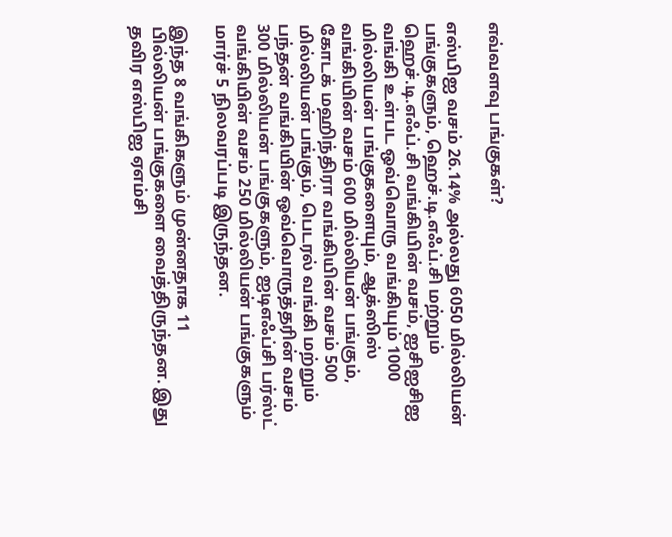எவ்வளவு பங்குகள்?

எஸ்பிஐ வசம் 26.14% அல்லது 6050 மில்லியன் பங்குகளும், ஹெச்.டி.எஃப்.சி மற்றும் ஹெச்.டி.எஃப்.சி வங்கியின் வசம், ஐசிஐசிஐ வங்கி உள்பட ஒவ்வொரு வங்கியும் 1000 மில்லியன் பங்குகளையும், ஆக்ஸிஸ் வங்கியின் வசம் 600 மில்லியன் பங்கும், கோடக் மஹிந்திரா வங்கியின் வசம் 500 மில்லியன் பங்கும், பெடரல் வங்கி மற்றும் பந்தன் வங்கியின் ஒவ்வொருத்தரின் வசம் 300 மில்லியன் பங்குகளும், ஐடிஎஃப்சி பர்ஸ்ட் வங்கியின் வசம் 250 மில்லியன் பங்குகளும் மார்ச் 5 நிலவரப்படி இருந்தன.

இந்த 8 வங்கிகளும் முன்னதாக 11 பில்லியன் பங்குகளை வைத்திருந்தன. இது தவிர எஸ்பிஐ ஏஎம்சி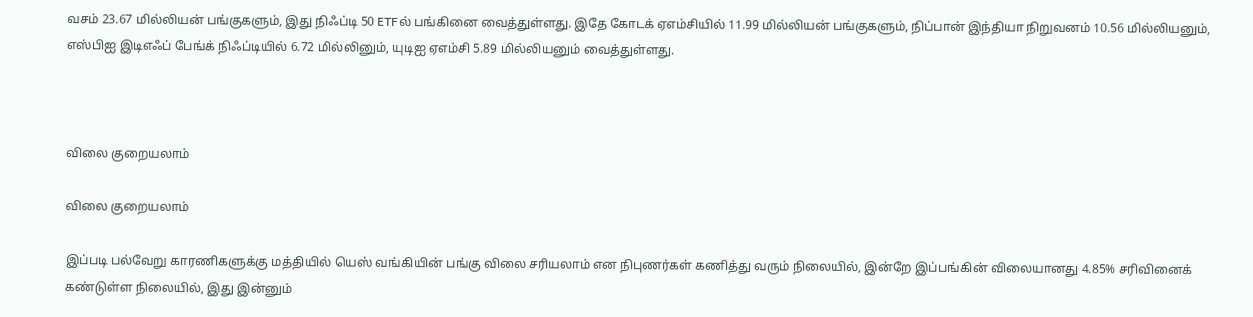வசம் 23.67 மில்லியன் பங்குகளும், இது நிஃப்டி 50 ETFல் பங்கினை வைத்துள்ளது. இதே கோடக் ஏஎம்சியில் 11.99 மில்லியன் பங்குகளும், நிப்பான் இந்தியா நிறுவனம் 10.56 மில்லியனும், எஸ்பிஐ இடிஎஃப் பேங்க் நிஃப்டியில் 6.72 மில்லினும், யுடிஐ ஏஎம்சி 5.89 மில்லியனும் வைத்துள்ளது.



விலை குறையலாம்

விலை குறையலாம்

இப்படி பல்வேறு காரணிகளுக்கு மத்தியில் யெஸ் வங்கியின் பங்கு விலை சரியலாம் என நிபுணர்கள் கணித்து வரும் நிலையில், இன்றே இப்பங்கின் விலையானது 4.85% சரிவினைக் கண்டுள்ள நிலையில், இது இன்னும்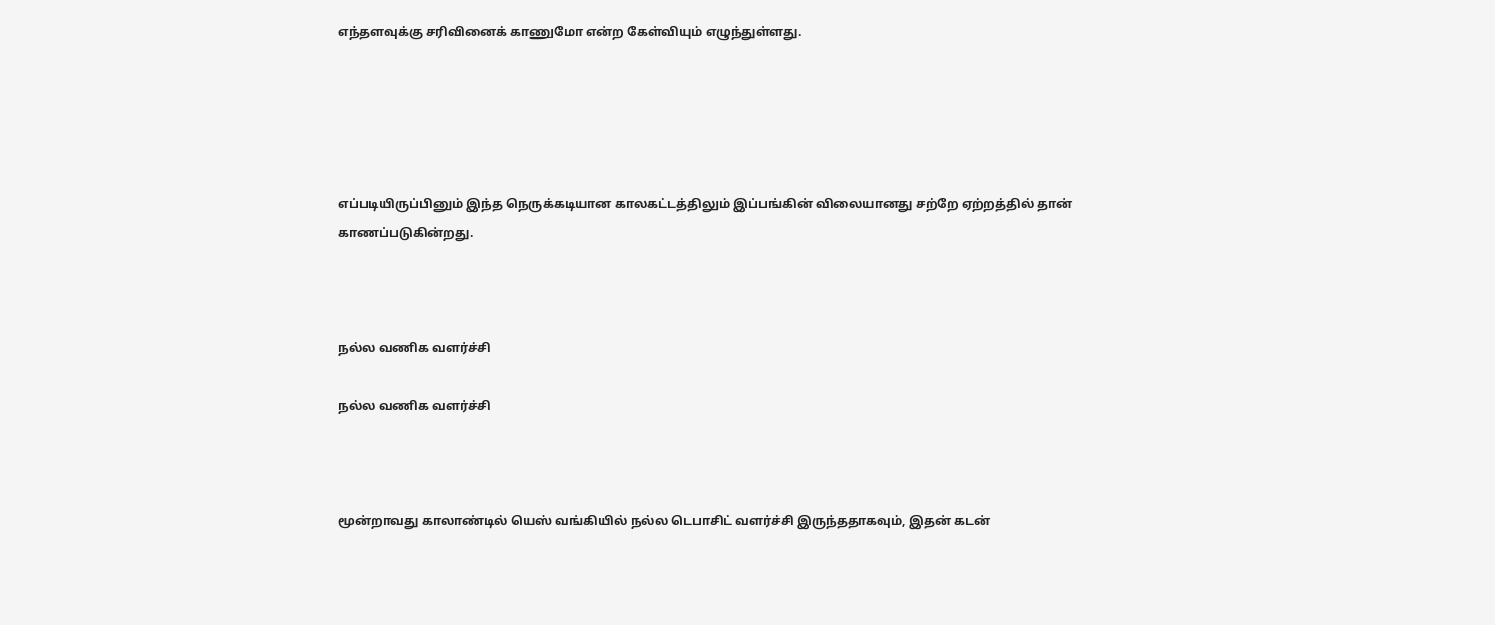எந்தளவுக்கு சரிவினைக் காணுமோ என்ற கேள்வியும் எழுந்துள்ளது.





எப்படியிருப்பினும் இந்த நெருக்கடியான காலகட்டத்திலும் இப்பங்கின் விலையானது சற்றே ஏற்றத்தில் தான் காணப்படுகின்றது.



நல்ல வணிக வளர்ச்சி

நல்ல வணிக வளர்ச்சி



மூன்றாவது காலாண்டில் யெஸ் வங்கியில் நல்ல டெபாசிட் வளர்ச்சி இருந்ததாகவும், இதன் கடன்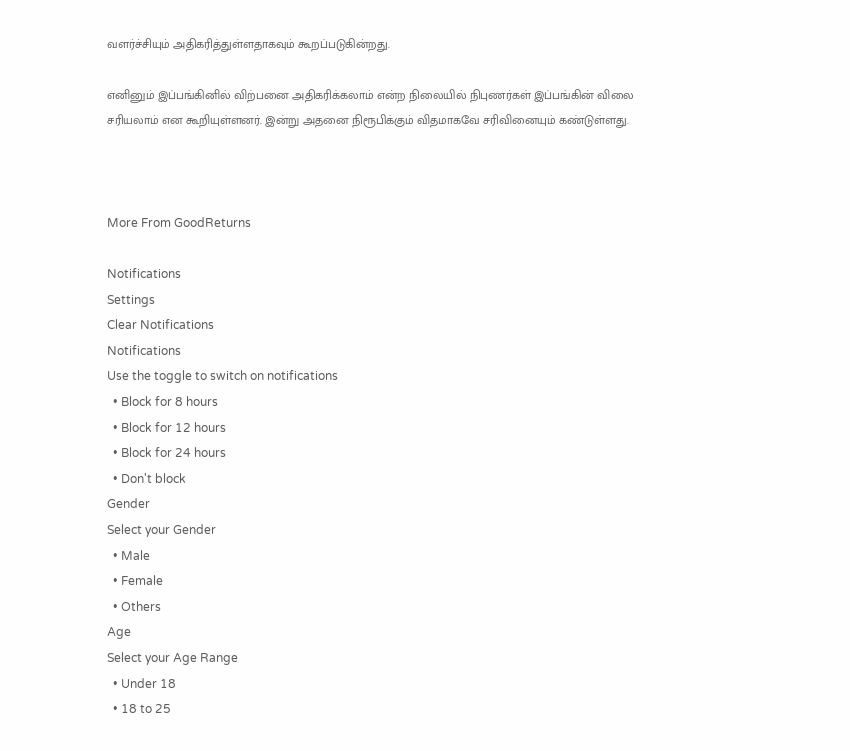வளர்ச்சியும் அதிகரித்துள்ளதாகவும் கூறப்படுகின்றது.

எனினும் இப்பங்கினில் விற்பனை அதிகரிக்கலாம் என்ற நிலையில் நிபுணர்கள் இப்பங்கின் விலை சரியலாம் என கூறியுள்ளனர். இன்று அதனை நிரூபிக்கும் விதமாகவே சரிவினையும் கண்டுள்ளது.



More From GoodReturns

Notifications
Settings
Clear Notifications
Notifications
Use the toggle to switch on notifications
  • Block for 8 hours
  • Block for 12 hours
  • Block for 24 hours
  • Don't block
Gender
Select your Gender
  • Male
  • Female
  • Others
Age
Select your Age Range
  • Under 18
  • 18 to 25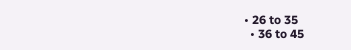• 26 to 35
  • 36 to 45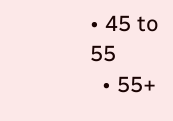• 45 to 55
  • 55+